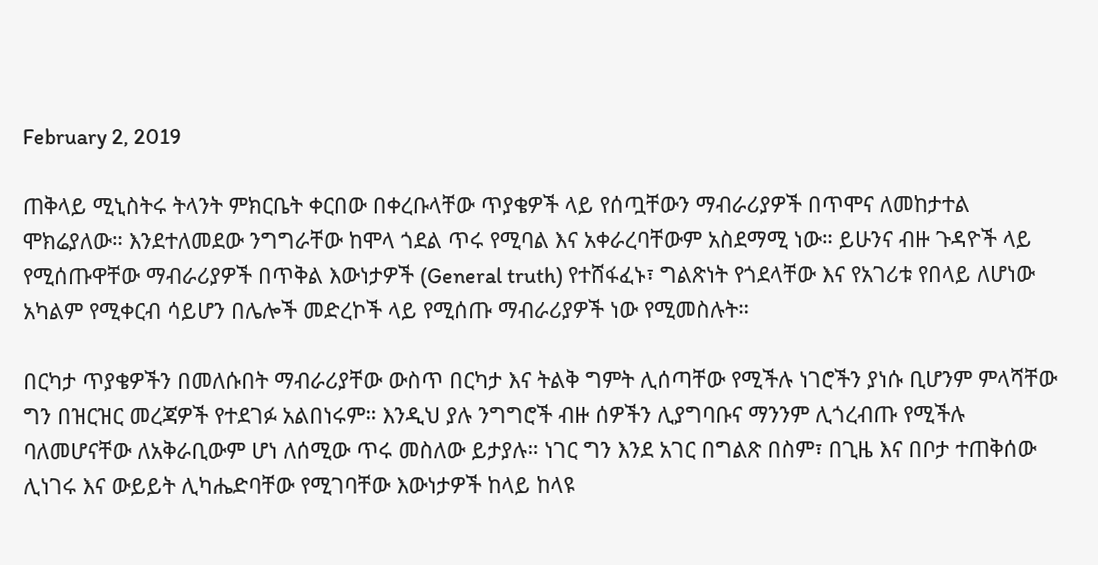February 2, 2019

ጠቅላይ ሚኒስትሩ ትላንት ምክርቤት ቀርበው በቀረቡላቸው ጥያቄዎች ላይ የሰጧቸውን ማብራሪያዎች በጥሞና ለመከታተል ሞክሬያለው። እንደተለመደው ንግግራቸው ከሞላ ጎደል ጥሩ የሚባል እና አቀራረባቸውም አስደማሚ ነው። ይሁንና ብዙ ጉዳዮች ላይ የሚሰጡዋቸው ማብራሪያዎች በጥቅል እውነታዎች (General truth) የተሸፋፈኑ፣ ግልጽነት የጎደላቸው እና የአገሪቱ የበላይ ለሆነው አካልም የሚቀርብ ሳይሆን በሌሎች መድረኮች ላይ የሚሰጡ ማብራሪያዎች ነው የሚመስሉት።

በርካታ ጥያቄዎችን በመለሱበት ማብራሪያቸው ውስጥ በርካታ እና ትልቅ ግምት ሊሰጣቸው የሚችሉ ነገሮችን ያነሱ ቢሆንም ምላሻቸው ግን በዝርዝር መረጃዎች የተደገፉ አልበነሩም። እንዲህ ያሉ ንግግሮች ብዙ ሰዎችን ሊያግባቡና ማንንም ሊጎረብጡ የሚችሉ ባለመሆናቸው ለአቅራቢውም ሆነ ለሰሚው ጥሩ መስለው ይታያሉ። ነገር ግን እንደ አገር በግልጽ በስም፣ በጊዜ እና በቦታ ተጠቅሰው ሊነገሩ እና ውይይት ሊካሔድባቸው የሚገባቸው እውነታዎች ከላይ ከላዩ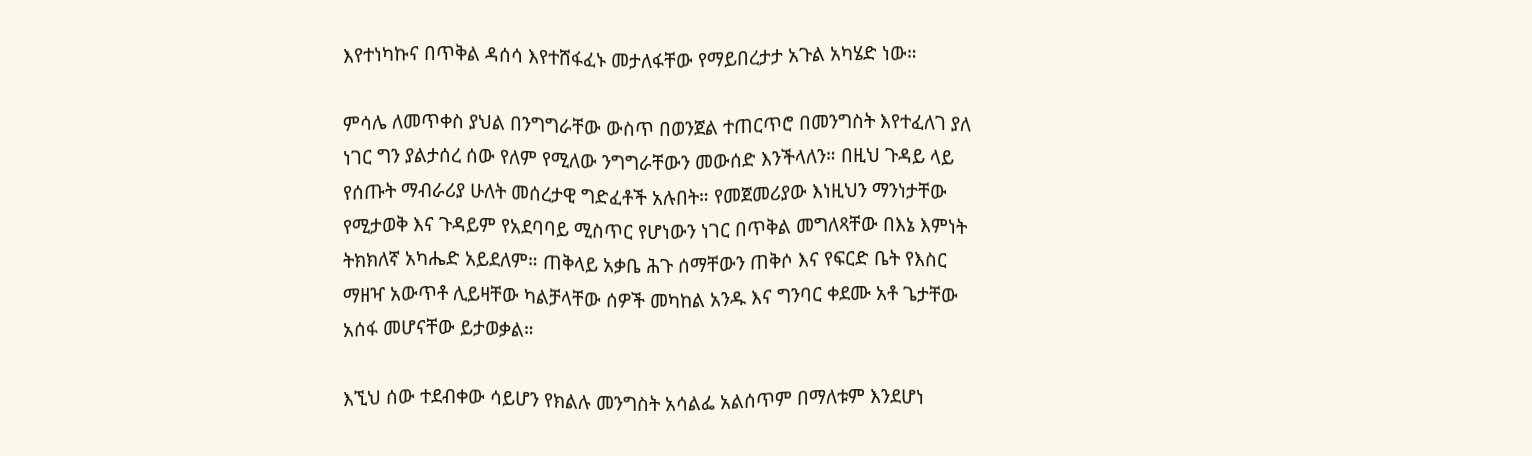እየተነካኩና በጥቅል ዳሰሳ እየተሸፋፈኑ መታለፋቸው የማይበረታታ አጉል አካሄድ ነው።

ምሳሌ ለመጥቀስ ያህል በንግግራቸው ውስጥ በወንጀል ተጠርጥሮ በመንግስት እየተፈለገ ያለ ነገር ግን ያልታሰረ ሰው የለም የሚለው ንግግራቸውን መውሰድ እንችላለን። በዚህ ጉዳይ ላይ የሰጡት ማብራሪያ ሁለት መሰረታዊ ግድፈቶች አሉበት። የመጀመሪያው እነዚህን ማንነታቸው የሚታወቅ እና ጉዳይም የአደባባይ ሚስጥር የሆነውን ነገር በጥቅል መግለጻቸው በእኔ እምነት ትክክለኛ አካሔድ አይደለም። ጠቅላይ አቃቤ ሕጉ ሰማቸውን ጠቅሶ እና የፍርድ ቤት የእስር ማዘዣ አውጥቶ ሊይዛቸው ካልቻላቸው ሰዎች መካከል አንዱ እና ግንባር ቀደሙ አቶ ጌታቸው አሰፋ መሆናቸው ይታወቃል።

እኚህ ሰው ተደብቀው ሳይሆን የክልሉ መንግስት አሳልፌ አልሰጥም በማለቱም እንደሆነ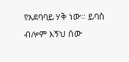የአደባባይ ሃቅ ነው። ይባስ ብሎም እኝህ ሰው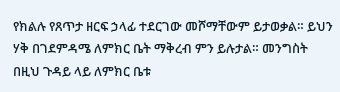የክልሉ የጸጥታ ዘርፍ ኃላፊ ተደርገው መሾማቸውም ይታወቃል። ይህን ሃቅ በገደምዳሜ ለምክር ቤት ማቅረብ ምን ይሉታል። መንግስት በዚህ ጉዳይ ላይ ለምክር ቤቱ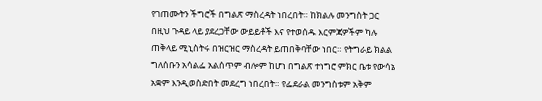የገጠሙትን ችግሮች በግልጽ ማስረዳት ነበረበት። ከክልሉ መንግስት ጋር በዚህ ጉዳይ ላይ ያደረጋቸው ውይይቶች እና የተወሰዱ እርምጃዎችም ካሉ ጠቅላይ ሚኒስትሩ በዝርዝር ማስረዳት ይጠበቅባቸው ነበር። የትግራይ ክልል ግለሰቡን አሳልፌ አልሰጥም ብሎም ከሆነ በግልጽ ተነግሮ ምክር ቤቱ የውሳኔ አቋም እንዲወስድበት መደረግ ነበረበት። የፌደራል መንግስቱም አቅም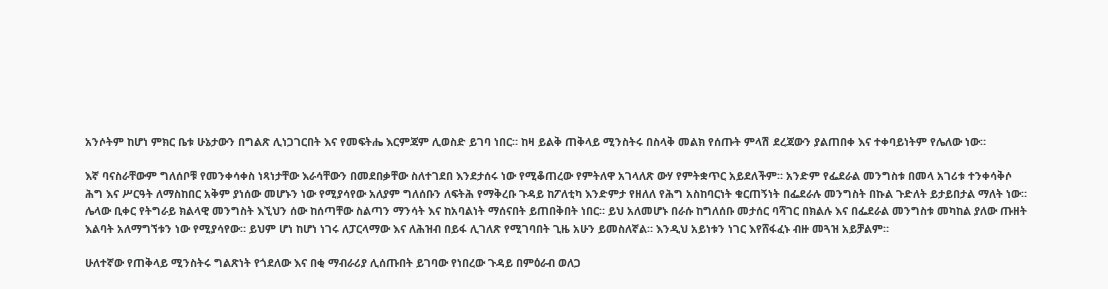አንሶትም ከሆነ ምክር ቤቱ ሁኔታውን በግልጽ ሊነጋገርበት እና የመፍትሔ እርምጃም ሊወስድ ይገባ ነበር። ከዛ ይልቅ ጠቅላይ ሚንስትሩ በስላቅ መልክ የሰጡት ምላሽ ደረጃውን ያልጠበቀ እና ተቀባይነትም የሌለው ነው።

እኛ ባናስራቸውም ግለሰቦቹ የመንቀሳቀስ ነጻነታቸው እራሳቸውን በመደበቃቸው ስለተገደበ እንደታሰሩ ነው የሚቆጠረው የምትለዋ አገላለጽ ውሃ የምትቋጥር አይደለችም። አንድም የፌደራል መንግስቱ በመላ አገሪቱ ተንቀሳቅሶ ሕግ እና ሥርዓት ለማስከበር አቅም ያነሰው መሆኑን ነው የሚያሳየው አለያም ግለሰቡን ለፍትሕ የማቅረቡ ጉዳይ ከፖለቲካ እንድምታ የዘለለ የሕግ አስከባርነት ቁርጠኝነት በፌደራሉ መንግስት በኩል ጉድለት ይታይበታል ማለት ነው። ሌላው ቢቀር የትግራይ ክልላዊ መንግስት እኚህን ሰው ከሰጣቸው ስልጣን ማንሳት እና ከአባልነት ማሰናበት ይጠበቅበት ነበር። ይህ አለመሆኑ በራሱ ከግለሰቡ መታሰር ባሻገር በክልሉ እና በፌደራል መንግስቱ መካከል ያለው ጡዘት እልባት አለማግኘቱን ነው የሚያሳየው። ይህም ሆነ ከሆነ ነገሩ ለፓርላማው እና ለሕዝብ በይፋ ሊገለጽ የሚገባበት ጊዜ አሁን ይመስለኛል። እንዲህ አይነቱን ነገር እየሸፋፈኑ ብዙ መጓዝ አይቻልም።

ሁለተኛው የጠቅላይ ሚንስትሩ ግልጽነት የጎደለው እና በቂ ማብራሪያ ሊሰጡበት ይገባው የነበረው ጉዳይ በምዕራብ ወለጋ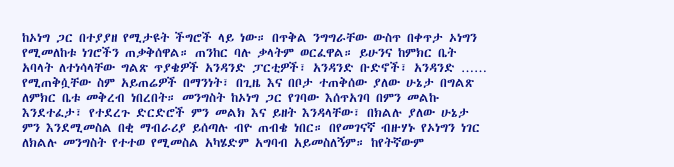ከኦነግ ጋር በተያያዘ የሚታዩት ችግሮች ላይ ነው። በጥቅል ንግግራቸው ውስጥ በቀጥታ ኦነግን የሚመለከቱ ነገሮችን ጠቃቅሰዋል። ጠንከር ባሉ ቃላትም ወርፈዋል። ይሁንና ከምክር ቤት አባላት ለተነሳላቸው ግልጽ ጥያቄዎች አንዳንድ ፓርቲዎች፣ አንዳንድ ቡድኖች፣ አንዳንድ …… የሚጠቅሷቸው ስም አይጠሬዎች በማንነት፣ በጊዜ እና በቦታ ተጠቅሰው ያለው ሁኔታ በግልጽ ለምክር ቤቱ መቅረብ ነበረበት። መንግስት ከኦነግ ጋር የገባው እሰጥአገባ በምን መልኩ እንደተፈታ፣ የተደረጉ ድርድሮች ምን መልክ እና ይዘት እንዳላቸው፣ በክልሉ ያለው ሁኔታ ምን እንደሚመስል በቂ ማብራሪያ ይሰጣሉ ብዮ ጠብቄ ነበር። በየመገናኛ ብዙሃኑ የኦነግን ነገር ለክልሉ መንግስት የተተወ የሚመስል አካሄድም አግባብ አይመስለኝም። ከየትኛውም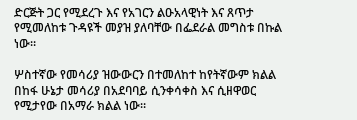ድርጅት ጋር የሚደረጉ እና የአገርን ልዑአላዊነት እና ጸጥታ የሚመለከቱ ጉዳዩች መያዝ ያለባቸው በፌደራል መግስቱ በኩል ነው።

ሦስተኛው የመሳሪያ ዝውውርን በተመለከተ ከየትኛውም ክልል በከፋ ሁኔታ መሳሪያ በአደባባይ ሲንቀሳቀስ እና ሲዘዋወር የሚታየው በአማራ ክልል ነው።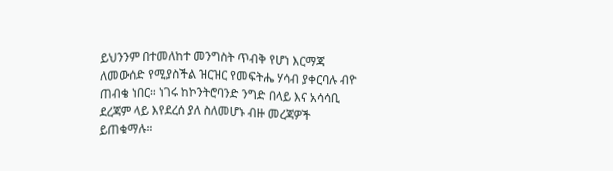ይህንንም በተመለከተ መንግስት ጥብቅ የሆነ እርማጃ ለመውሰድ የሚያስችል ዝርዝር የመፍትሔ ሃሳብ ያቀርባሉ ብዮ ጠብቄ ነበር። ነገሩ ከኮንትሮባንድ ንግድ በላይ እና አሳሳቢ ደረጃም ላይ እየደረሰ ያለ ስለመሆኑ ብዙ መረጃዎች ይጠቁማሉ።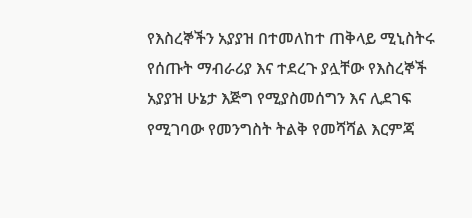የእስረኞችን አያያዝ በተመለከተ ጠቅላይ ሚኒስትሩ የሰጡት ማብራሪያ እና ተደረጉ ያሏቸው የእስረኞች አያያዝ ሁኔታ እጅግ የሚያስመሰግን እና ሊደገፍ የሚገባው የመንግስት ትልቅ የመሻሻል እርምጃ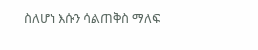ስለሆነ እሱን ሳልጠቅስ ማለፍ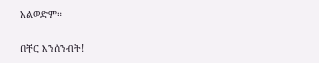አልወድም።

በቸር እንሰንብት!